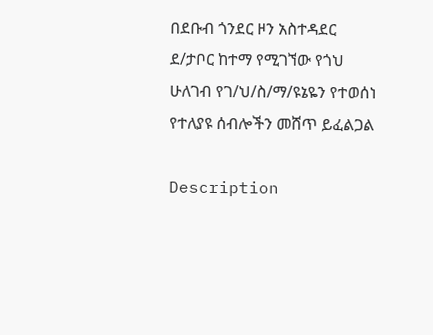በደቡብ ጎንደር ዞን አስተዳደር ደ/ታቦር ከተማ የሚገኘው የጎህ ሁለገብ የገ/ህ/ስ/ማ/ዩኔዬን የተወሰነ የተለያዩ ሰብሎችን መሸጥ ይፈልጋል

Description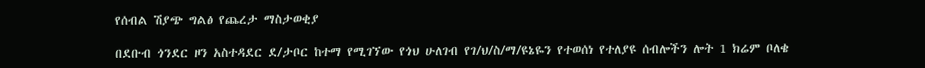የሰብል ሽያጭ ግልፅ የጨረታ ማስታወቂያ

በደቡብ ጎንደር ዞን አስተዳደር ደ/ታቦር ከተማ የሚገኘው የጎህ ሁለገብ የገ/ህ/ስ/ማ/ዩኔዬን የተወሰነ የተለያዩ ሰብሎችን ሎት 1 ክሬም ቦለቄ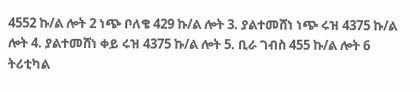4552 ኩ/ል ሎት 2 ነጭ ቦለቄ 429 ኩ/ል ሎት 3. ያልተመሸነ ነጭ ሩዝ 4375 ኩ/ል ሎት 4. ያልተመሸነ ቀይ ሩዝ 4375 ኩ/ል ሎት 5. ቢራ ገብስ 455 ኩ/ል ሎት 6 ትሪቲካል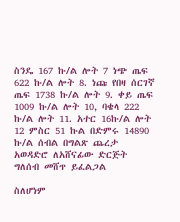ስንዴ 167 ኩ/ል ሎት 7 ነጭ ጤፍ 622 ኩ/ል ሎት 8. ነጩ የበዛ ሰርገኛ ጤፍ 1738 ኩ/ል ሎት 9. ቀይ ጤፍ 1009 ኩ/ል ሎት 10, ባቄላ 222 ኩ/ል ሎት 11. አተር 16ኩ/ል ሎት 12 ምስር 51 ኩል በድምሩ 14890 ኩ/ል ሰብል በግልጽ ጨረታ አወዳድሮ ለአሸናፊው ድርጅት ግለሰብ መሸጥ ይፈልጋል

ስለሆነም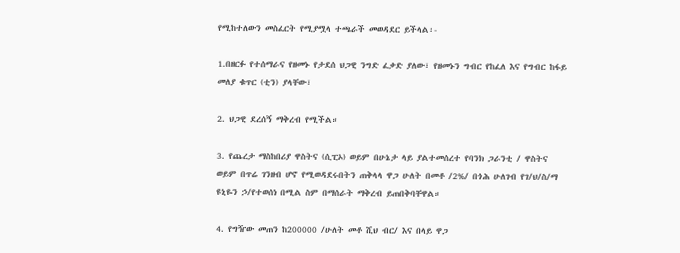የሚከተለውን መስፈርት የሚያሟላ ተጫራች መወዳደር ይችላል፡-

1.በዘርፉ የተሰማራና የዘመኑ የታደሰ ህጋዊ ንግድ ፈቃድ ያለው፣ የዘመኑን ግብር የከፈለ እና የግብር ከፋይ መለያ ቁጥር (ቲን) ያላቸው፣

2. ህጋዊ ደረሰኝ ማቅረብ የሚችል።

3. የጨረታ ማስከበሪያ ዋስትና (ሲፒኦ) ወይም በሁኔታ ላይ ያልተመሰረተ የባንክ ጋራንቲ / ዋስትና ወይም በጥሬ ገንዘብ ሆኖ የሚወዳደሩበትን ጠቅላላ ዋጋ ሁለት በመቶ /2%/ በጎሕ ሁለገብ የገ/ህ/ስ/ማ ዩኒዬን ኃ/የተወሰነ በሚል ስም በማሰራት ማቅረብ ይጠበቅባቸዋል።

4. የግዥው መጠን ከ200000 /ሁለት መቶ ሺህ ብር/ እና በላይ ዋጋ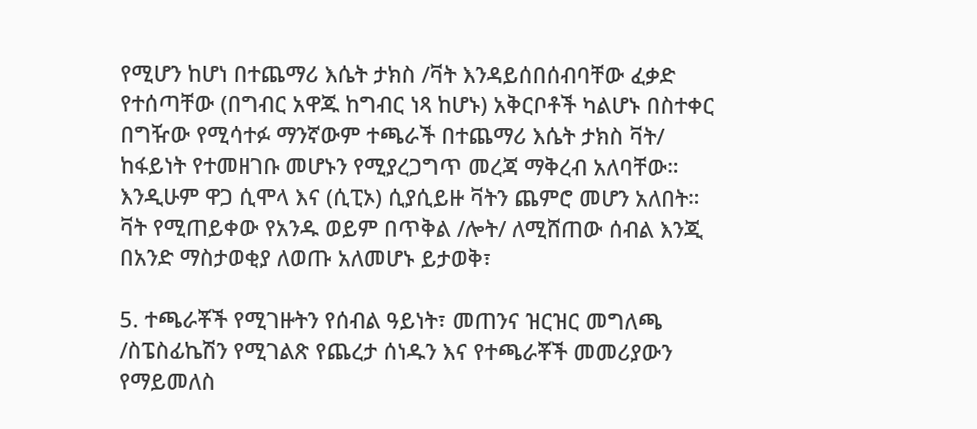የሚሆን ከሆነ በተጨማሪ እሴት ታክስ /ቫት እንዳይሰበሰብባቸው ፈቃድ የተሰጣቸው (በግብር አዋጁ ከግብር ነጻ ከሆኑ) አቅርቦቶች ካልሆኑ በስተቀር በግዥው የሚሳተፉ ማንኛውም ተጫራች በተጨማሪ እሴት ታክስ ቫት/ ከፋይነት የተመዘገቡ መሆኑን የሚያረጋግጥ መረጃ ማቅረብ አለባቸው። እንዲሁም ዋጋ ሲሞላ እና (ሲፒኦ) ሲያሲይዙ ቫትን ጨምሮ መሆን አለበት። ቫት የሚጠይቀው የአንዱ ወይም በጥቅል /ሎት/ ለሚሸጠው ሰብል እንጂ በአንድ ማስታወቂያ ለወጡ አለመሆኑ ይታወቅ፣

5. ተጫራቾች የሚገዙትን የሰብል ዓይነት፣ መጠንና ዝርዝር መግለጫ /ስፔስፊኬሽን የሚገልጽ የጨረታ ሰነዱን እና የተጫራቾች መመሪያውን የማይመለስ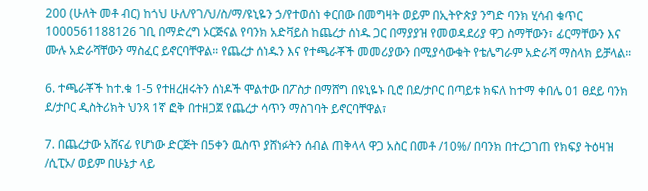200 (ሁለት መቶ ብር) ከጎህ ሁለ/የገ/ህ/ስ/ማ/ዩኒዬን ኃ/የተወሰነ ቀርበው በመግዛት ወይም በኢትዮጵያ ንግድ ባንክ ሂሳብ ቁጥር 1000561188126 ገቢ በማድረግ ኦርጅናል የባንክ አድቫይስ ከጨረታ ሰነዱ ጋር በማያያዝ የመወዳደሪያ ዋጋ ስማቸውን፣ ፊርማቸውን እና ሙሉ አድራሻቸውን ማስፈር ይኖርባቸዋል። የጨረታ ሰነዱን እና የተጫራቾች መመሪያውን በሚያሳውቁት የቴሌግራም አድራሻ ማስላክ ይቻላል።

6. ተጫራቾች ከተ.ቁ 1-5 የተዘረዘሩትን ሰነዶች ሞልተው በፖስታ በማሸግ በዩኒዬኑ ቢሮ በደ/ታቦር በጣይቱ ክፍለ ከተማ ቀበሌ 01 ፀደይ ባንክ ደ/ታቦር ዲስትሪክት ህንጻ 1ኛ ፎቅ በተዘጋጀ የጨረታ ሳጥን ማስገባት ይኖርባቸዋል፣

7. በጨረታው አሸናፊ የሆነው ድርጅት በ5ቀን ዉስጥ ያሸነፉትን ሰብል ጠቅላላ ዋጋ አስር በመቶ /10%/ በባንክ በተረጋገጠ የክፍያ ትዕዛዝ /ሲፒኦ/ ወይም በሁኔታ ላይ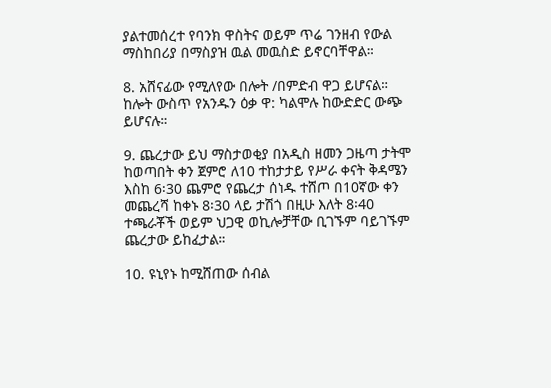ያልተመሰረተ የባንክ ዋስትና ወይም ጥሬ ገንዘብ የውል ማስከበሪያ በማስያዝ ዉል መዉስድ ይኖርባቸዋል።

8. አሸናፊው የሚለየው በሎት /በምድብ ዋጋ ይሆናል። ከሎት ውስጥ የአንዱን ዕቃ ዋ: ካልሞሉ ከውድድር ውጭ ይሆናሉ።

9. ጨረታው ይህ ማስታወቂያ በአዲስ ዘመን ጋዜጣ ታትሞ ከወጣበት ቀን ጀምሮ ለ10 ተከታታይ የሥራ ቀናት ቅዳሜን እስከ 6፡30 ጨምሮ የጨረታ ሰነዱ ተሸጦ በ10ኛው ቀን መጨረሻ ከቀኑ 8፡30 ላይ ታሽጎ በዚሁ እለት 8፡40 ተጫራቾች ወይም ህጋዊ ወኪሎቻቸው ቢገኙም ባይገኙም ጨረታው ይከፈታል።

10. ዩኒየኑ ከሚሸጠው ሰብል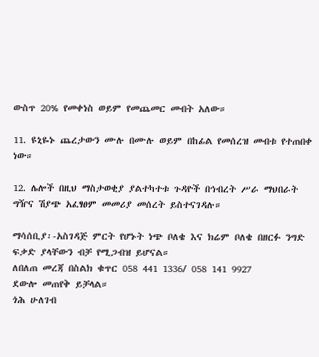ውስጥ 20% የመቀነስ ወይም የመጨመር መብት አለው።

11. ዩኒዬኑ ጨረታውን ሙሉ በሙሉ ወይም በከፊል የመሰረዝ መብቱ የተጠበቀ ነው።

12. ሌሎች በዚህ ማስታወቂያ ያልተካተቱ ጉዳዮች በኅብረት ሥራ ማህበራት ግዥና ሽያጭ አፈፃፀም መመሪያ መሰረት ይስተናገዳሉ።

ማሳሰቢያ፡-አስገዳጅ ምርት የሆኑት ነጭ ቦለቄ እና ክሬም ቦለቄ በዘርፉ ንግድ ፍቃድ ያላቸውን ብቻ የሚጋብዝ ይሆናል።
ለበለጠ መረጃ በስልክ ቁጥር 058 441 1336/ 058 141 9927
ደውሎ መጠየቅ ይቻላል።
ጎሕ ሁለገብ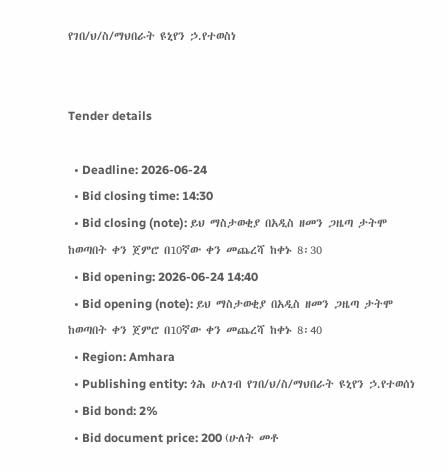የገበ/ህ/ስ/ማህበራት ዩኒየን ኃ.የተወስነ


Tender details

  • Deadline: 2026-06-24
  • Bid closing time: 14:30
  • Bid closing (note): ይህ ማስታወቂያ በአዲስ ዘመን ጋዜጣ ታትሞ ከወጣበት ቀን ጀምሮ በ10ኛው ቀን መጨረሻ ከቀኑ 8፡30
  • Bid opening: 2026-06-24 14:40
  • Bid opening (note): ይህ ማስታወቂያ በአዲስ ዘመን ጋዜጣ ታትሞ ከወጣበት ቀን ጀምሮ በ10ኛው ቀን መጨረሻ ከቀኑ 8፡40
  • Region: Amhara
  • Publishing entity: ጎሕ ሁለገብ የገበ/ህ/ስ/ማህበራት ዩኒየን ኃ.የተወሰነ
  • Bid bond: 2%
  • Bid document price: 200 (ሁለት መቶ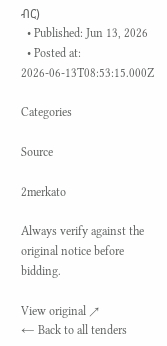ብር)
  • Published: Jun 13, 2026
  • Posted at: 2026-06-13T08:53:15.000Z

Categories

Source

2merkato

Always verify against the original notice before bidding.

View original ↗
← Back to all tenders